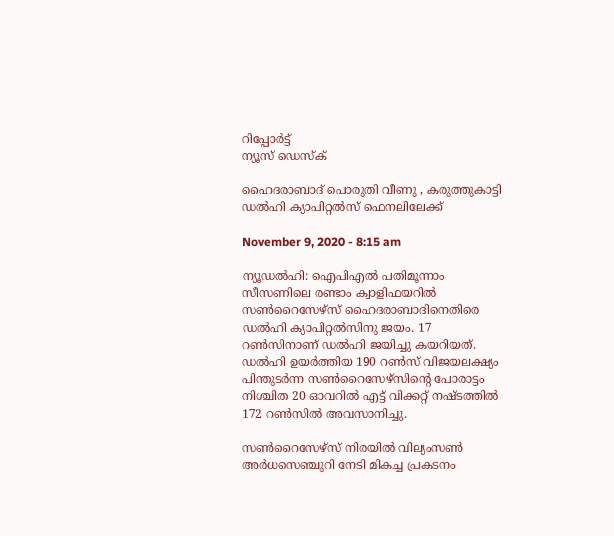റിപ്പോര്‍ട്ട്
ന്യൂസ് ഡെസ്ക്

ഹൈദരാബാദ് പൊരുതി വീണു , കരുത്തുകാട്ടി ഡൽഹി ക്യാപിറ്റൽസ് ഫെനലിലേക്ക്

November 9, 2020 - 8:15 am

ന്യൂഡൽഹി: ഐപിഎല്‍ പതിമൂന്നാം സീസണിലെ രണ്ടാം ക്വാളിഫയറില്‍ സണ്‍റൈസേഴ്സ് ഹൈദരാബാദിനെതിരെ ഡല്‍ഹി ക്യാപിറ്റല്‍സിനു ജയം. 17 റണ്‍സിനാണ് ഡല്‍ഹി ജയിച്ചു കയറിയത്. ഡല്‍ഹി ഉയര്‍ത്തിയ 190 റണ്‍സ് വിജയലക്ഷ്യം പിന്തുടര്‍ന്ന സണ്‍റൈസേഴ്സിന്റെ പോരാട്ടം നിശ്ചിത 20 ഓവറില്‍ എട്ട് വിക്കറ്റ് നഷ്ടത്തില്‍ 172 റണ്‍സില്‍ അവസാനിച്ചു.

സണ്‍റൈസേഴ്‌സ് നിരയില്‍ വില്യംസണ്‍ അര്‍ധസെഞ്ചുറി നേടി മികച്ച പ്രകടനം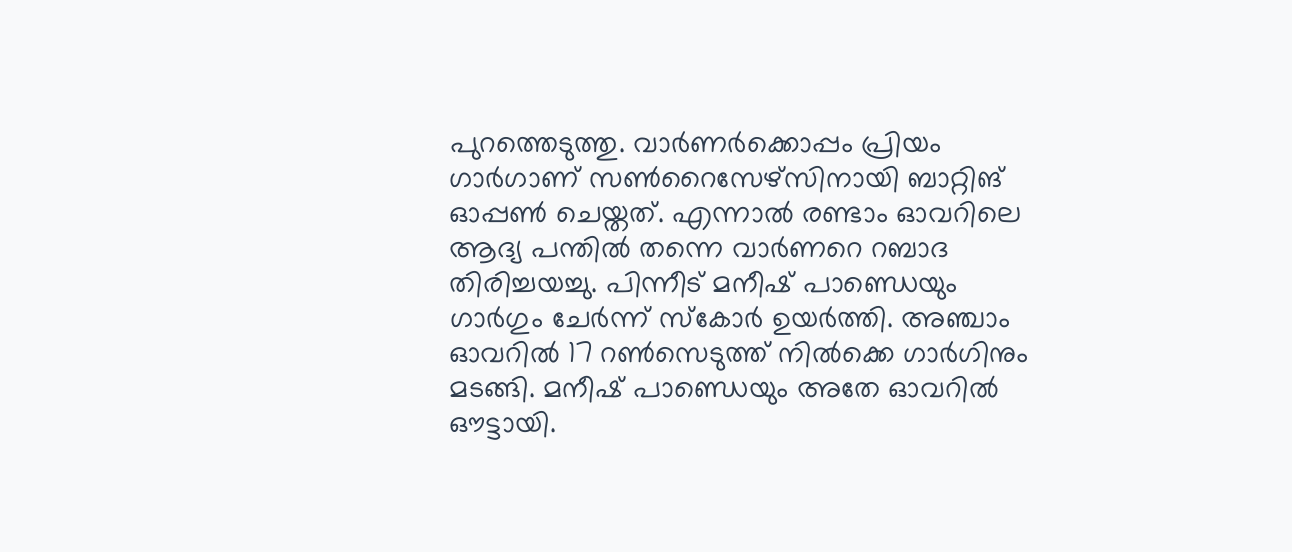പുറത്തെടുത്തു. വാര്‍ണര്‍ക്കൊപ്പം പ്രിയം ഗാര്‍ഗാണ് സണ്‍റൈസേഴ്‌സിനായി ബാറ്റിങ് ഓപ്പണ്‍ ചെയ്തത്. എന്നാല്‍ രണ്ടാം ഓവറിലെ ആദ്യ പന്തില്‍ തന്നെ വാര്‍ണറെ റബാദ തിരിച്ചയച്ചു. പിന്നീട് മനീഷ് പാണ്ഡെയും ഗാര്‍ഗും ചേര്‍ന്ന് സ്‌കോര്‍ ഉയര്‍ത്തി. അഞ്ചാം ഓവറില്‍ 17 റണ്‍സെടുത്ത് നില്‍ക്കെ ഗാര്‍ഗിനും മടങ്ങി. മനീഷ് പാണ്ഡെയും അതേ ഓവറില്‍ ഔട്ടായി.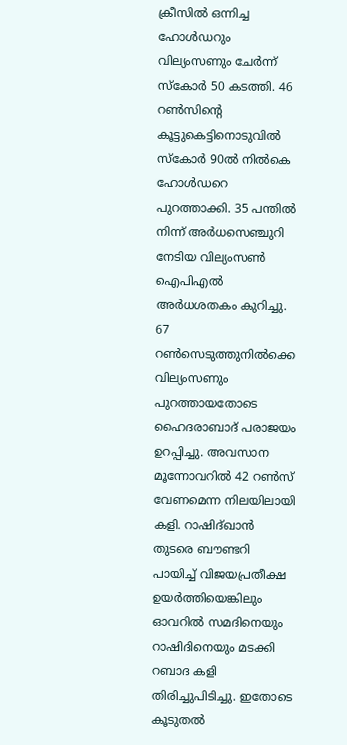ക്രീസില്‍ ഒന്നിച്ച ഹോള്‍ഡറും വില്യംസണും ചേര്‍ന്ന് സ്‌കോര്‍ 50 കടത്തി. 46 റണ്‍സിന്റെ കൂട്ടുകെട്ടിനൊടുവില്‍ സ്‌കോര്‍ 90ല്‍ നില്‍കെ ഹോള്‍ഡറെ പുറത്താക്കി. 35 പന്തില്‍ നിന്ന് അര്‍ധസെഞ്ചുറി നേടിയ വില്യംസണ്‍ ഐപിഎല്‍ അര്‍ധശതകം കുറിച്ചു. 67 റണ്‍സെടുത്തുനില്‍ക്കെ വില്യംസണും പുറത്തായതോടെ ഹൈദരാബാദ് പരാജയം ഉറപ്പിച്ചു. അവസാന മൂന്നോവറില്‍ 42 റണ്‍സ് വേണമെന്ന നിലയിലായി കളി. റാഷിദ്ഖാന്‍ തുടരെ ബൗണ്ടറി പായിച്ച്‌ വിജയപ്രതീക്ഷ ഉയര്‍ത്തിയെങ്കിലും ഓവറില്‍ സമദിനെയും റാഷിദിനെയും മടക്കി റബാദ കളി തിരിച്ചുപിടിച്ചു. ഇതോടെ കൂടുതല്‍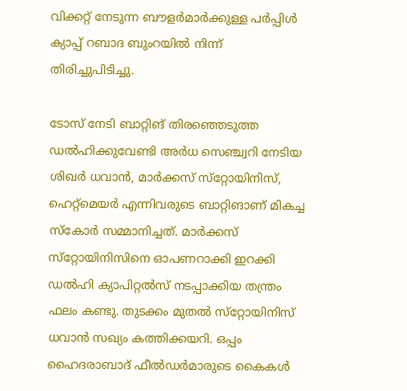വിക്കറ്റ് നേടുന്ന ബൗളര്‍മാര്‍ക്കുള്ള പര്‍പ്പിള്‍ ക്യാപ്പ് റബാദ ബുംറയില്‍ നിന്ന് തിരിച്ചുപിടിച്ചു.

ടോസ് നേടി ബാറ്റിങ് തിരഞ്ഞെടുത്ത ഡല്‍ഹിക്കുവേണ്ടി അര്‍ധ സെഞ്ച്വറി നേടിയ ശിഖര്‍ ധവാന്‍, മാര്‍ക്കസ് സ്‌റ്റോയിനിസ്, ഹെറ്റ്‌മെയര്‍ എന്നിവരുടെ ബാറ്റിങാണ് മികച്ച സ്‌കോര്‍ സമ്മാനിച്ചത്. മാര്‍ക്കസ് സ്‌റ്റോയിനിസിനെ ഓപണറാക്കി ഇറക്കി ഡല്‍ഹി ക്യാപിറ്റല്‍സ് നടപ്പാക്കിയ തന്ത്രം ഫലം കണ്ടു. തുടക്കം മുതല്‍ സ്‌റ്റോയിനിസ് ധവാന്‍ സഖ്യം കത്തിക്കയറി. ഒപ്പം ഹൈദരാബാദ് ഫീല്‍ഡര്‍മാരുടെ കൈകള്‍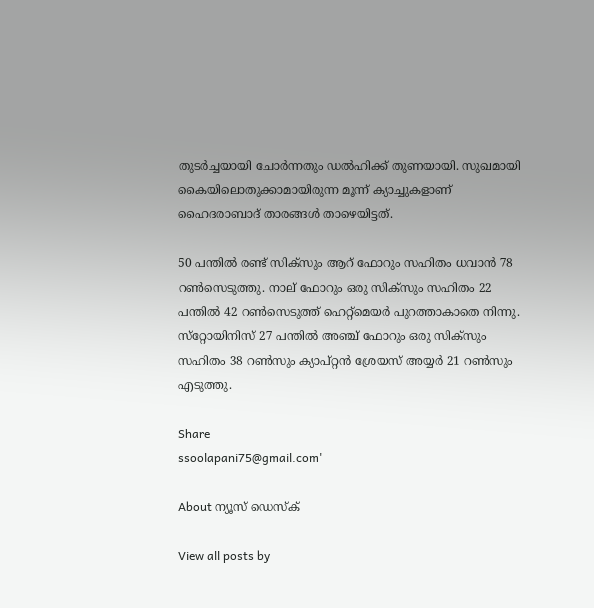തുടര്‍ച്ചയായി ചോര്‍ന്നതും ഡല്‍ഹിക്ക് തുണയായി. സുഖമായി കൈയിലൊതുക്കാമായിരുന്ന മൂന്ന് ക്യാച്ചുകളാണ് ഹൈദരാബാദ് താരങ്ങള്‍ താഴെയിട്ടത്.

50 പന്തില്‍ രണ്ട് സിക്‌സും ആറ് ഫോറും സഹിതം ധവാന്‍ 78 റണ്‍സെടുത്തു. നാല് ഫോറും ഒരു സിക്‌സും സഹിതം 22 പന്തില്‍ 42 റണ്‍സെടുത്ത് ഹെറ്റ്‌മെയര്‍ പുറത്താകാതെ നിന്നു. സ്‌റ്റോയിനിസ് 27 പന്തില്‍ അഞ്ച് ഫോറും ഒരു സിക്‌സും സഹിതം 38 റണ്‍സും ക്യാപ്റ്റന്‍ ശ്രേയസ് അയ്യര്‍ 21 റണ്‍സും എടുത്തു.

Share
ssoolapani75@gmail.com'

About ന്യൂസ് ഡെസ്ക്

View all posts by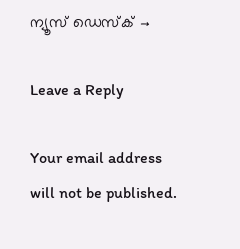ന്യൂസ് ഡെസ്ക് →

Leave a Reply

Your email address will not be published.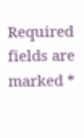Required fields are marked *